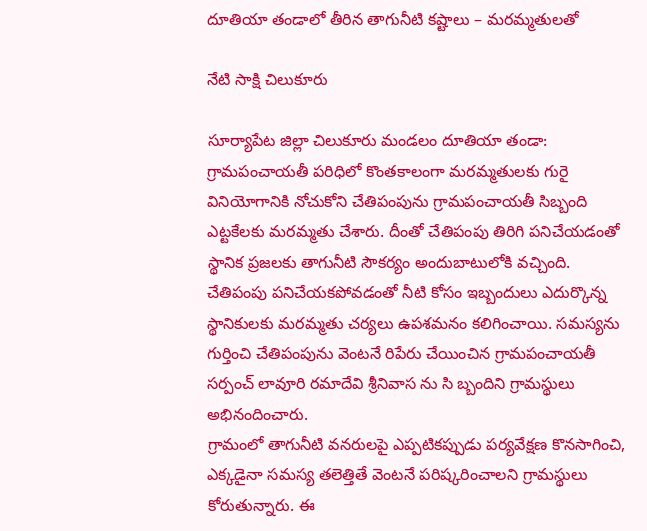దూతియా తండాలో తీరిన తాగునీటి కష్టాలు – మరమ్మతులతో

నేటి సాక్షి చిలుకూరు

సూర్యాపేట జిల్లా చిలుకూరు మండలం దూతియా తండా: గ్రామపంచాయతీ పరిధిలో కొంతకాలంగా మరమ్మతులకు గురై వినియోగానికి నోచుకోని చేతిపంపును గ్రామపంచాయతీ సిబ్బంది ఎట్టకేలకు మరమ్మతు చేశారు. దీంతో చేతిపంపు తిరిగి పనిచేయడంతో స్థానిక ప్రజలకు తాగునీటి సౌకర్యం అందుబాటులోకి వచ్చింది.
చేతిపంపు పనిచేయకపోవడంతో నీటి కోసం ఇబ్బందులు ఎదుర్కొన్న స్థానికులకు మరమ్మతు చర్యలు ఉపశమనం కలిగించాయి. సమస్యను గుర్తించి చేతిపంపును వెంటనే రిపేరు చేయించిన గ్రామపంచాయతీ సర్పంచ్ లావూరి రమాదేవి శ్రీనివాస ను సి బ్బందిని గ్రామస్థులు అభినందించారు.
గ్రామంలో తాగునీటి వనరులపై ఎప్పటికప్పుడు పర్యవేక్షణ కొనసాగించి, ఎక్కడైనా సమస్య తలెత్తితే వెంటనే పరిష్కరించాలని గ్రామస్థులు కోరుతున్నారు. ఈ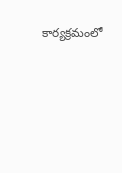కార్యక్రమంలో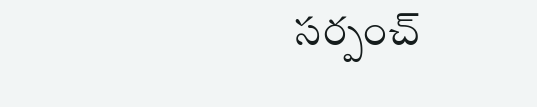సర్పంచ్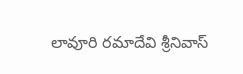లావూరి రమాదేవి శ్రీనివాస్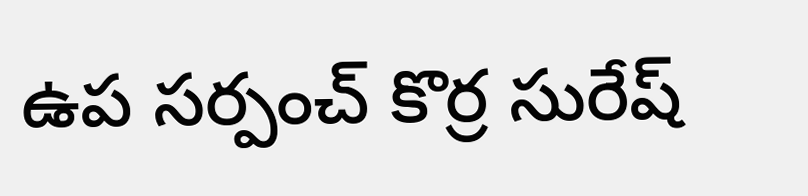ఉప సర్పంచ్ కొర్ర సురేష్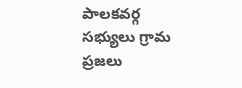పాలకవర్గ సభ్యులు గ్రామ ప్రజలు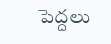పెద్దలు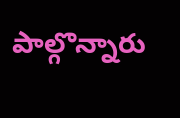పాల్గొన్నారు